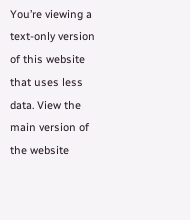You’re viewing a text-only version of this website that uses less data. View the main version of the website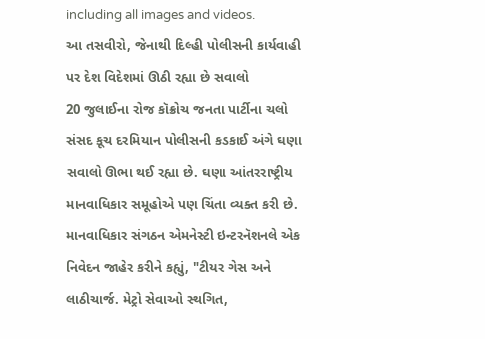including all images and videos.
આ તસવીરો, જેનાથી દિલ્હી પોલીસની કાર્યવાહી પર દેશ વિદેશમાં ઊઠી રહ્યા છે સવાલો
20 જુલાઈના રોજ કૉક્રોચ જનતા પાર્ટીના ચલો સંસદ કૂચ દરમિયાન પોલીસની કડકાઈ અંગે ઘણા સવાલો ઊભા થઈ રહ્યા છે. ઘણા આંતરરાષ્ટ્રીય માનવાધિકાર સમૂહોએ પણ ચિંતા વ્યક્ત કરી છે.
માનવાધિકાર સંગઠન એમનેસ્ટી ઇન્ટરનૅશનલે એક નિવેદન જાહેર કરીને કહ્યું, "ટીયર ગેસ અને લાઠીચાર્જ. મેટ્રો સેવાઓ સ્થગિત,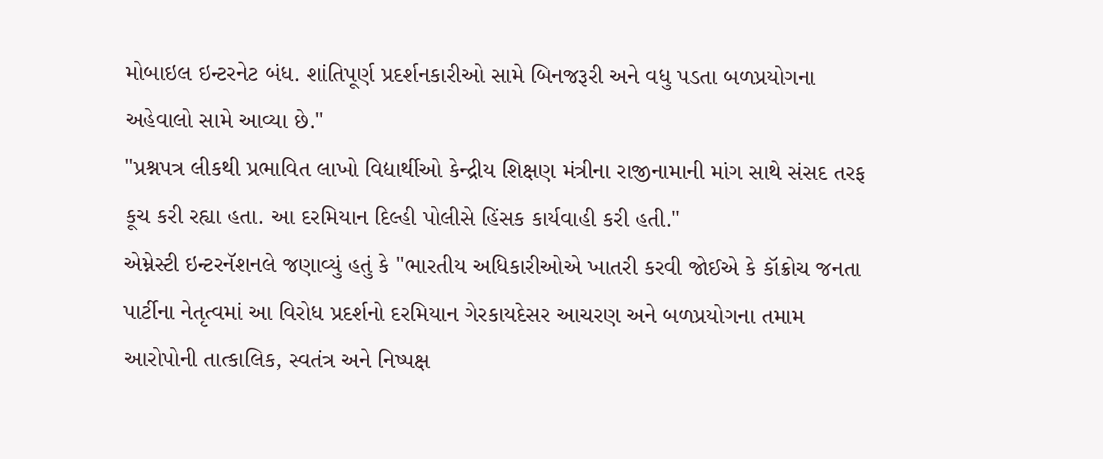મોબાઇલ ઇન્ટરનેટ બંધ. શાંતિપૂર્ણ પ્રદર્શનકારીઓ સામે બિનજરૂરી અને વધુ પડતા બળપ્રયોગના અહેવાલો સામે આવ્યા છે."
"પ્રશ્નપત્ર લીકથી પ્રભાવિત લાખો વિદ્યાર્થીઓ કેન્દ્રીય શિક્ષણ મંત્રીના રાજીનામાની માંગ સાથે સંસદ તરફ કૂચ કરી રહ્યા હતા. આ દરમિયાન દિલ્હી પોલીસે હિંસક કાર્યવાહી કરી હતી."
એમ્નેસ્ટી ઇન્ટરનૅશનલે જણાવ્યું હતું કે "ભારતીય અધિકારીઓએ ખાતરી કરવી જોઈએ કે કૉક્રોચ જનતા પાર્ટીના નેતૃત્વમાં આ વિરોધ પ્રદર્શનો દરમિયાન ગેરકાયદેસર આચરણ અને બળપ્રયોગના તમામ આરોપોની તાત્કાલિક, સ્વતંત્ર અને નિષ્પક્ષ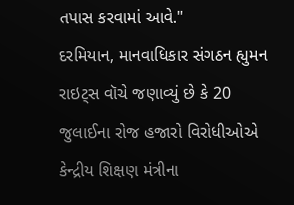તપાસ કરવામાં આવે."
દરમિયાન, માનવાધિકાર સંગઠન હ્યુમન રાઇટ્સ વૉચે જણાવ્યું છે કે 20 જુલાઈના રોજ હજારો વિરોધીઓએ કેન્દ્રીય શિક્ષણ મંત્રીના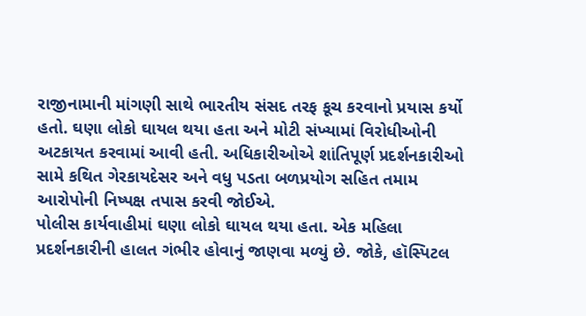રાજીનામાની માંગણી સાથે ભારતીય સંસદ તરફ કૂચ કરવાનો પ્રયાસ કર્યો હતો. ઘણા લોકો ઘાયલ થયા હતા અને મોટી સંખ્યામાં વિરોધીઓની અટકાયત કરવામાં આવી હતી. અધિકારીઓએ શાંતિપૂર્ણ પ્રદર્શનકારીઓ સામે કથિત ગેરકાયદેસર અને વધુ પડતા બળપ્રયોગ સહિત તમામ આરોપોની નિષ્પક્ષ તપાસ કરવી જોઈએ.
પોલીસ કાર્યવાહીમાં ઘણા લોકો ઘાયલ થયા હતા. એક મહિલા પ્રદર્શનકારીની હાલત ગંભીર હોવાનું જાણવા મળ્યું છે. જોકે, હૉસ્પિટલ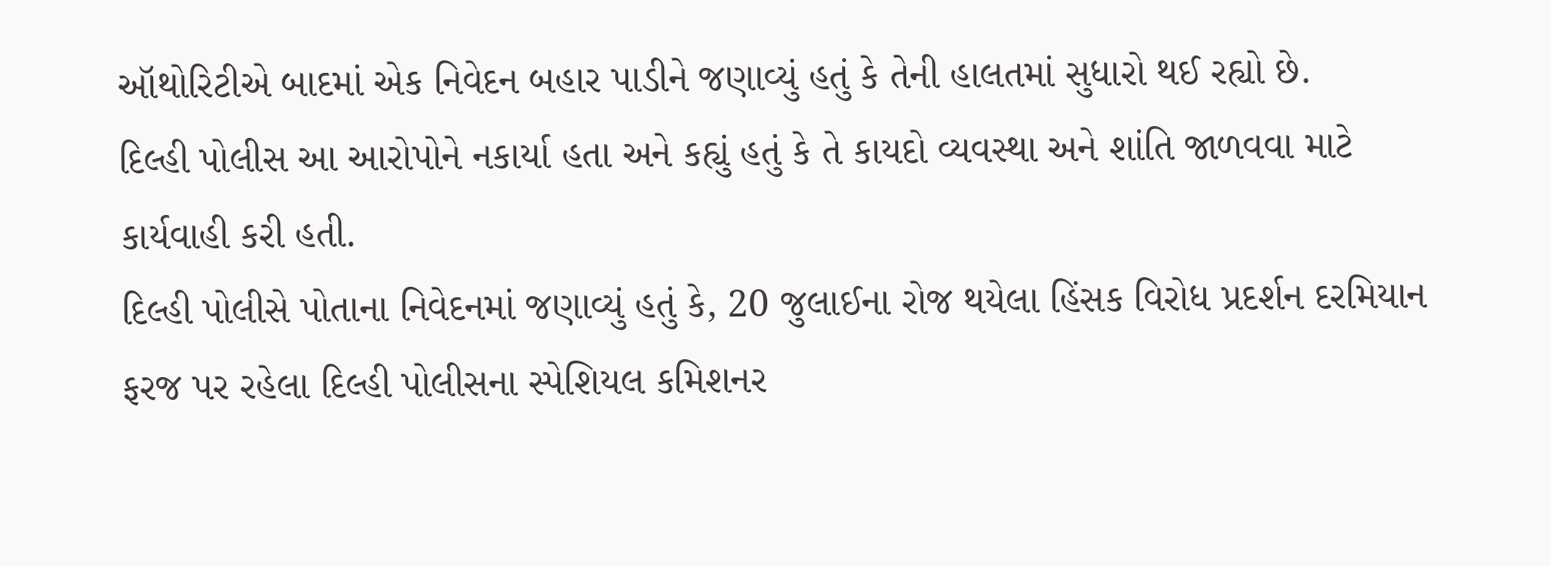ઑથોરિટીએ બાદમાં એક નિવેદન બહાર પાડીને જણાવ્યું હતું કે તેની હાલતમાં સુધારો થઈ રહ્યો છે.
દિલ્હી પોલીસ આ આરોપોને નકાર્યા હતા અને કહ્યું હતું કે તે કાયદો વ્યવસ્થા અને શાંતિ જાળવવા માટે કાર્યવાહી કરી હતી.
દિલ્હી પોલીસે પોતાના નિવેદનમાં જણાવ્યું હતું કે, 20 જુલાઈના રોજ થયેલા હિંસક વિરોધ પ્રદર્શન દરમિયાન ફરજ પર રહેલા દિલ્હી પોલીસના સ્પેશિયલ કમિશનર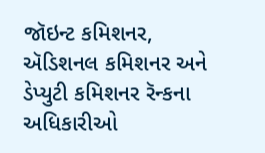જૉઇન્ટ કમિશનર, ઍડિશનલ કમિશનર અને ડેપ્યુટી કમિશનર રૅન્કના અધિકારીઓ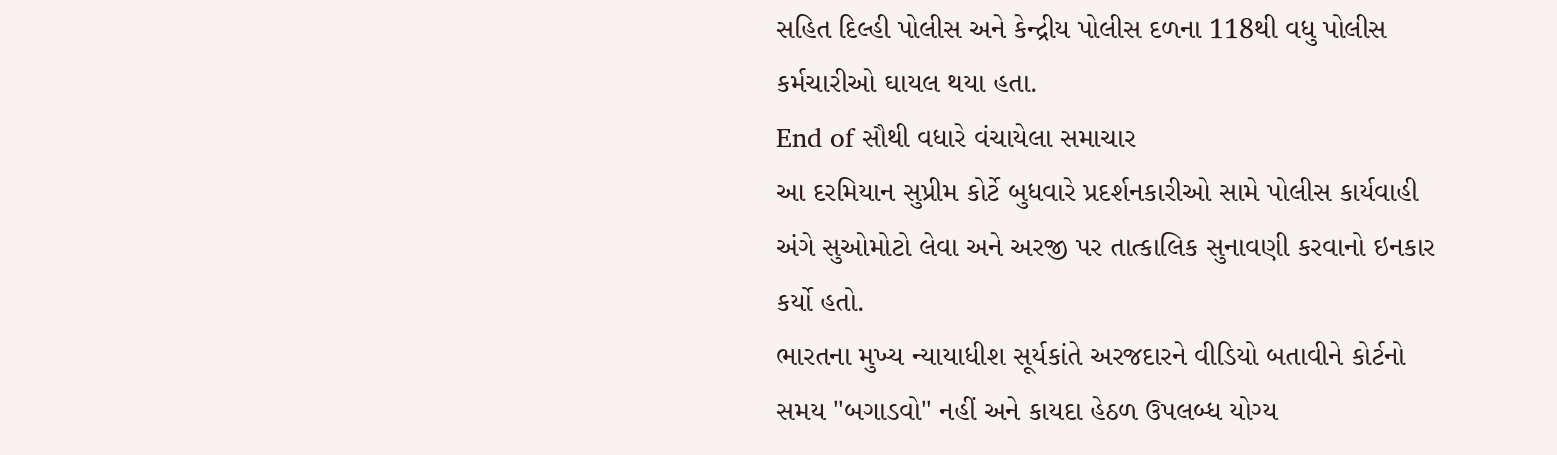સહિત દિલ્હી પોલીસ અને કેન્દ્રીય પોલીસ દળના 118થી વધુ પોલીસ કર્મચારીઓ ઘાયલ થયા હતા.
End of સૌથી વધારે વંચાયેલા સમાચાર
આ દરમિયાન સુપ્રીમ કોર્ટે બુધવારે પ્રદર્શનકારીઓ સામે પોલીસ કાર્યવાહી અંગે સુઓમોટો લેવા અને અરજી પર તાત્કાલિક સુનાવણી કરવાનો ઇનકાર કર્યો હતો.
ભારતના મુખ્ય ન્યાયાધીશ સૂર્યકાંતે અરજદારને વીડિયો બતાવીને કોર્ટનો સમય "બગાડવો" નહીં અને કાયદા હેઠળ ઉપલબ્ધ યોગ્ય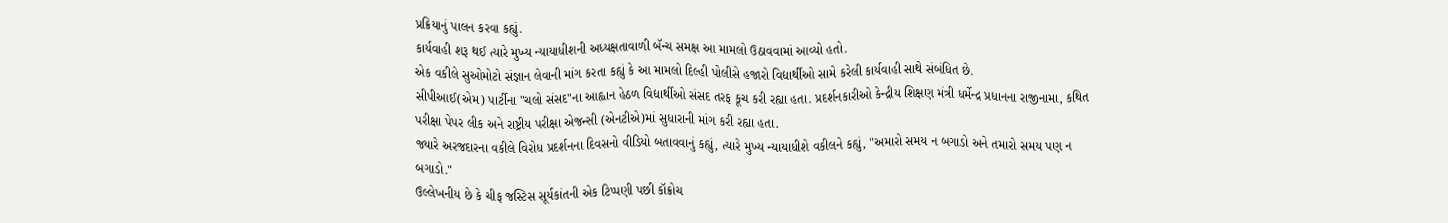પ્રક્રિયાનું પાલન કરવા કહ્યું.
કાર્યવાહી શરૂ થઈ ત્યારે મુખ્ય ન્યાયાધીશની અધ્યક્ષતાવાળી બૅન્ચ સમક્ષ આ મામલો ઉઠાવવામાં આવ્યો હતો.
એક વકીલે સુઓમોટો સંજ્ઞાન લેવાની માંગ કરતા કહ્યું કે આ મામલો દિલ્હી પોલીસે હજારો વિદ્યાર્થીઓ સામે કરેલી કાર્યવાહી સાથે સંબંધિત છે.
સીપીઆઈ(એમ) પાર્ટીના "ચલો સંસદ"ના આહ્વાન હેઠળ વિદ્યાર્થીઓ સંસદ તરફ કૂચ કરી રહ્યા હતા. પ્રદર્શનકારીઓ કેન્દ્રીય શિક્ષણ મંત્રી ધર્મેન્દ્ર પ્રધાનના રાજીનામા, કથિત પરીક્ષા પેપર લીક અને રાષ્ટ્રીય પરીક્ષા એજન્સી (એનટીએ)માં સુધારાની માંગ કરી રહ્યા હતા.
જ્યારે અરજદારના વકીલે વિરોધ પ્રદર્શનના દિવસનો વીડિયો બતાવવાનું કહ્યું, ત્યારે મુખ્ય ન્યાયાધીશે વકીલને કહ્યું, "અમારો સમય ન બગાડો અને તમારો સમય પણ ન બગાડો."
ઉલ્લેખનીય છે કે ચીફ જસ્ટિસ સૂર્યકાંતની એક ટિપ્પણી પછી કૉક્રોચ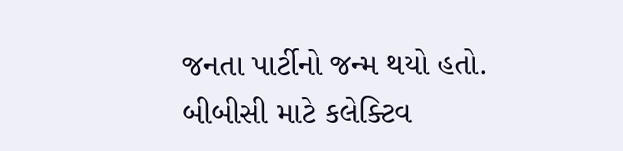જનતા પાર્ટીનો જન્મ થયો હતો.
બીબીસી માટે કલેક્ટિવ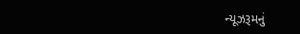ન્યૂઝરૂમનું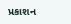પ્રકાશન